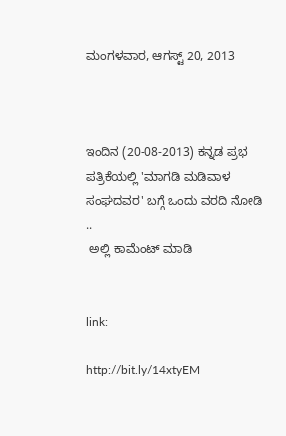ಮಂಗಳವಾರ, ಆಗಸ್ಟ್ 20, 2013



ಇಂದಿನ (20-08-2013) ಕನ್ನಡ ಪ್ರಭ ಪತ್ರಿಕೆಯಲ್ಲಿ 'ಮಾಗಡಿ ಮಡಿವಾಳ ಸಂಘದವರ' ಬಗ್ಗೆ ಒಂದು ವರದಿ ನೋಡಿ ..
 ಅಲ್ಲಿ ಕಾಮೆಂಟ್ ಮಾಡಿ


link:

http://bit.ly/14xtyEM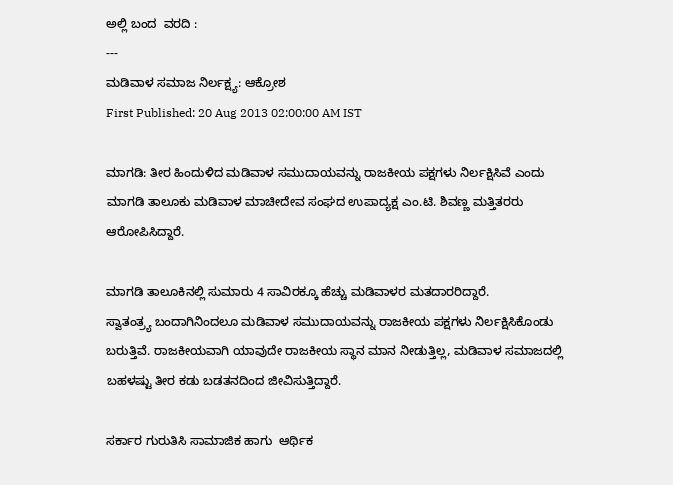ಅಲ್ಲಿ ಬಂದ  ವರದಿ :
---
ಮಡಿವಾಳ ಸಮಾಜ ನಿರ್ಲಕ್ಷ್ಯ: ಆಕ್ರೋಶ
First Published: 20 Aug 2013 02:00:00 AM IST

ಮಾಗಡಿ: ತೀರ ಹಿಂದುಳಿದ ಮಡಿವಾಳ ಸಮುದಾಯವನ್ನು ರಾಜಕೀಯ ಪಕ್ಷಗಳು ನಿರ್ಲಕ್ಷಿಸಿವೆ ಎಂದು ಮಾಗಡಿ ತಾಲೂಕು ಮಡಿವಾಳ ಮಾಚೀದೇವ ಸಂಘದ ಉಪಾದ್ಯಕ್ಷ ಎಂ.ಟಿ. ಶಿವಣ್ಣ ಮತ್ತಿತರರು ಆರೋಪಿಸಿದ್ದಾರೆ.

ಮಾಗಡಿ ತಾಲೂಕಿನಲ್ಲಿ ಸುಮಾರು 4 ಸಾವಿರಕ್ಕೂ ಹೆಚ್ಚು ಮಡಿವಾಳರ ಮತದಾರರಿದ್ದಾರೆ.
ಸ್ವಾತಂತ್ರ್ಯ ಬಂದಾಗಿನಿಂದಲೂ ಮಡಿವಾಳ ಸಮುದಾಯವನ್ನು ರಾಜಕೀಯ ಪಕ್ಷಗಳು ನಿರ್ಲಕ್ಷಿಸಿಕೊಂಡು ಬರುತ್ತಿವೆ. ರಾಜಕೀಯವಾಗಿ ಯಾವುದೇ ರಾಜಕೀಯ ಸ್ಥಾನ ಮಾನ ನೀಡುತ್ತಿಲ್ಲ, ಮಡಿವಾಳ ಸಮಾಜದಲ್ಲಿ ಬಹಳಷ್ಟು ತೀರ ಕಡು ಬಡತನದಿಂದ ಜೀವಿಸುತ್ತಿದ್ದಾರೆ.

ಸರ್ಕಾರ ಗುರುತಿಸಿ ಸಾಮಾಜಿಕ ಹಾಗು  ಆರ್ಥಿಕ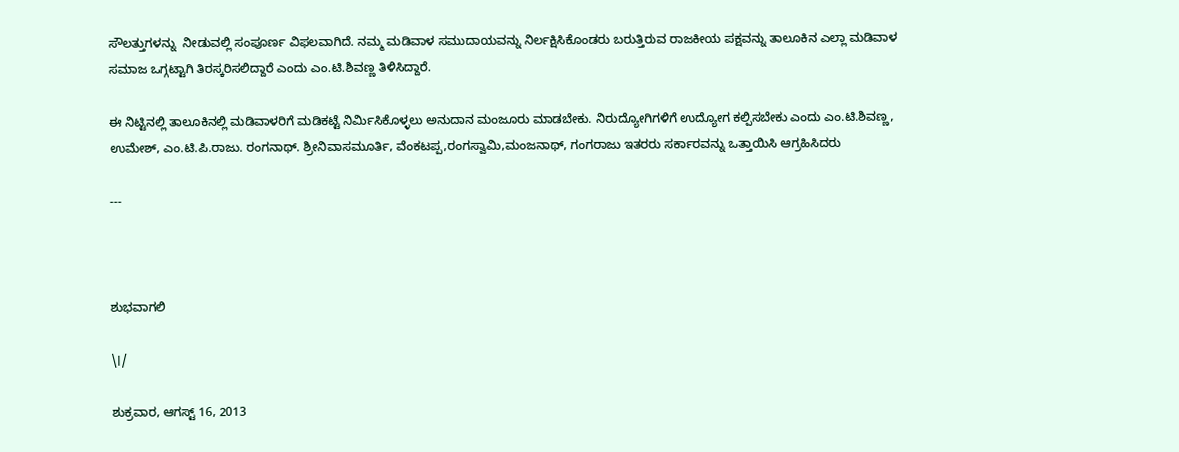ಸೌಲತ್ತುಗಳನ್ನು  ನೀಡುವಲ್ಲಿ ಸಂಪೂರ್ಣ ವಿಫಲವಾಗಿದೆ. ನಮ್ಮ ಮಡಿವಾಳ ಸಮುದಾಯವನ್ನು ನಿರ್ಲಕ್ಷಿಸಿಕೊಂಡರು ಬರುತ್ತಿರುವ ರಾಜಕೀಯ ಪಕ್ಷವನ್ನು ತಾಲೂಕಿನ ಎಲ್ಲಾ ಮಡಿವಾಳ ಸಮಾಜ ಒಗ್ಗಟ್ಟಾಗಿ ತಿರಸ್ಕರಿಸಲಿದ್ದಾರೆ ಎಂದು ಎಂ.ಟಿ.ಶಿವಣ್ಣ ತಿಳಿಸಿದ್ದಾರೆ.

ಈ ನಿಟ್ಟಿನಲ್ಲಿ ತಾಲೂಕಿನಲ್ಲಿ ಮಡಿವಾಳರಿಗೆ ಮಡಿಕಟ್ಟೆ ನಿರ್ಮಿಸಿಕೊಳ್ಳಲು ಅನುದಾನ ಮಂಜೂರು ಮಾಡಬೇಕು. ನಿರುದ್ಯೋಗಿಗಳಿಗೆ ಉದ್ಯೋಗ ಕಲ್ಪಿಸಬೇಕು ಎಂದು ಎಂ.ಟಿ.ಶಿವಣ್ಣ, ಉಮೇಶ್, ಎಂ.ಟಿ.ಪಿ.ರಾಜು. ರಂಗನಾಥ್. ಶ್ರೀನಿವಾಸಮೂರ್ತಿ, ವೆಂಕಟಪ್ಪ,ರಂಗಸ್ವಾಮಿ,ಮಂಜನಾಥ್, ಗಂಗರಾಜು ಇತರರು ಸರ್ಕಾರವನ್ನು ಒತ್ತಾಯಿಸಿ ಆಗ್ರಹಿಸಿದರು

---



ಶುಭವಾಗಲಿ

\।/

ಶುಕ್ರವಾರ, ಆಗಸ್ಟ್ 16, 2013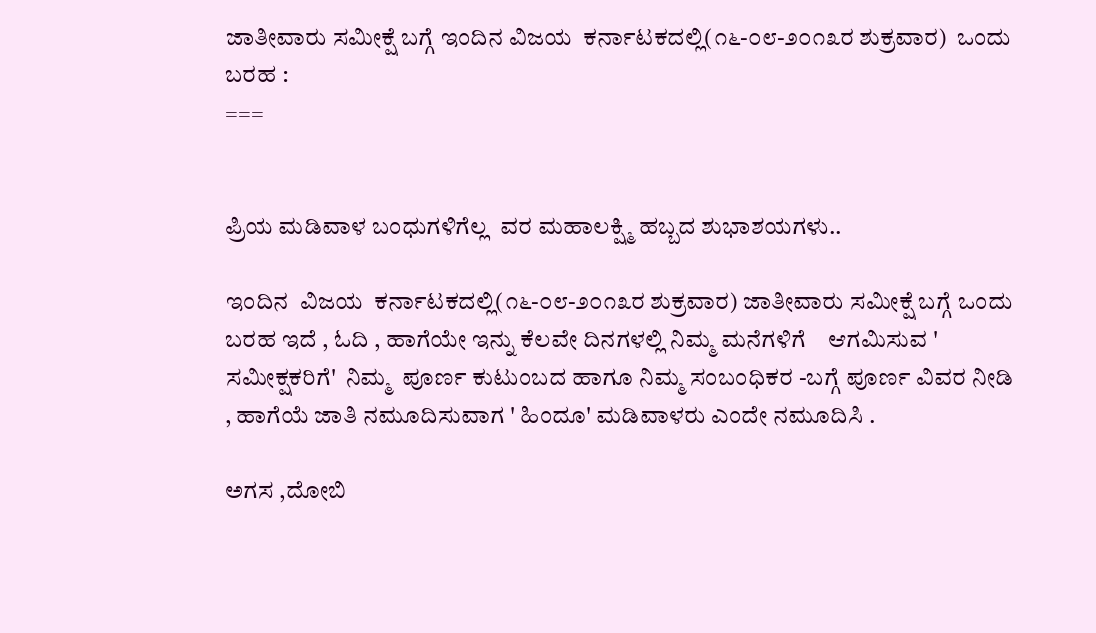ಜಾತೀವಾರು ಸಮೀಕ್ಷೆ ಬಗ್ಗೆ ಇಂದಿನ ವಿಜಯ  ಕರ್ನಾಟಕದಲ್ಲಿ(೧೬-೦೮-೨೦೧೩ರ ಶುಕ್ರವಾರ)  ಒಂದು ಬರಹ :
===


ಪ್ರಿಯ ಮಡಿವಾಳ ಬಂಧುಗಳಿಗೆಲ್ಲ  ವರ ಮಹಾಲಕ್ಷ್ಮಿ ಹಬ್ಬದ ಶುಭಾಶಯಗಳು..

ಇಂದಿನ  ವಿಜಯ  ಕರ್ನಾಟಕದಲ್ಲಿ(೧೬-೦೮-೨೦೧೩ರ ಶುಕ್ರವಾರ) ಜಾತೀವಾರು ಸಮೀಕ್ಷೆ ಬಗ್ಗೆ ಒಂದು ಬರಹ ಇದೆ , ಓದಿ , ಹಾಗೆಯೇ ಇನ್ನು ಕೆಲವೇ ದಿನಗಳಲ್ಲಿ ನಿಮ್ಮ ಮನೆಗಳಿಗೆ    ಆಗಮಿಸುವ ' ಸಮೀಕ್ಷಕರಿಗೆ'  ನಿಮ್ಮ  ಪೂರ್ಣ ಕುಟುಂಬದ ಹಾಗೂ ನಿಮ್ಮ ಸಂಬಂಧಿಕರ -ಬಗ್ಗೆ ಪೂರ್ಣ ವಿವರ ನೀಡಿ , ಹಾಗೆಯೆ ಜಾತಿ ನಮೂದಿಸುವಾಗ ' ಹಿಂದೂ' ಮಡಿವಾಳರು ಎಂದೇ ನಮೂದಿಸಿ .

ಅಗಸ ,ದೋಬಿ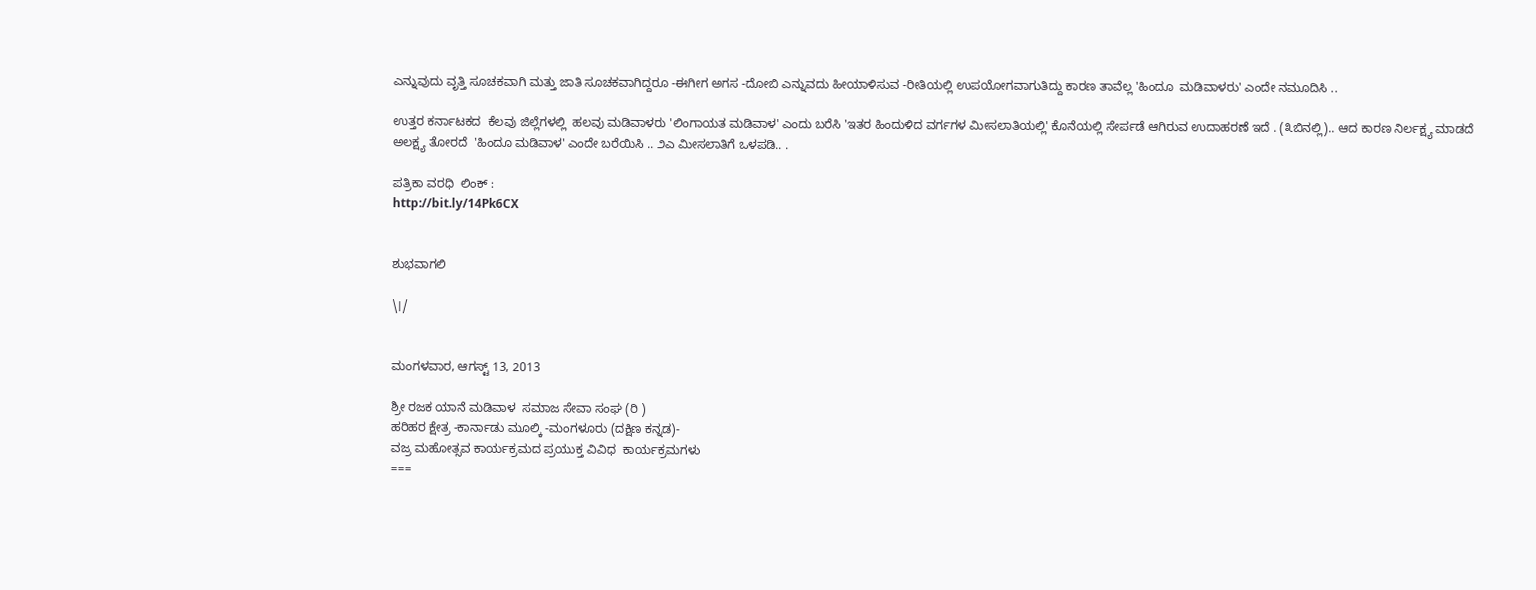ಎನ್ನುವುದು ವೃತ್ತಿ ಸೂಚಕವಾಗಿ ಮತ್ತು ಜಾತಿ ಸೂಚಕವಾಗಿದ್ದರೂ -ಈಗೀಗ ಅಗಸ -ದೋಬಿ ಎನ್ನುವದು ಹೀಯಾಳಿಸುವ -ರೀತಿಯಲ್ಲಿ ಉಪಯೋಗವಾಗುತಿದ್ದು ಕಾರಣ ತಾವೆಲ್ಲ 'ಹಿಂದೂ  ಮಡಿವಾಳರು' ಎಂದೇ ನಮೂದಿಸಿ ..

ಉತ್ತರ ಕರ್ನಾಟಕದ  ಕೆಲವು ಜಿಲ್ಲೆಗಳಲ್ಲಿ  ಹಲವು ಮಡಿವಾಳರು 'ಲಿಂಗಾಯತ ಮಡಿವಾಳ' ಎಂದು ಬರೆಸಿ 'ಇತರ ಹಿಂದುಳಿದ ವರ್ಗಗಳ ಮೀಸಲಾತಿಯಲ್ಲಿ' ಕೊನೆಯಲ್ಲಿ ಸೇರ್ಪಡೆ ಆಗಿರುವ ಉದಾಹರಣೆ ಇದೆ . (೩ಬಿನಲ್ಲಿ).. ಆದ ಕಾರಣ ನಿರ್ಲಕ್ಷ್ಯ ಮಾಡದೆ ಅಲಕ್ಷ್ಯ ತೋರದೆ  'ಹಿಂದೂ ಮಡಿವಾಳ' ಎಂದೇ ಬರೆಯಿಸಿ .. ೨ಎ ಮೀಸಲಾತಿಗೆ ಒಳಪಡಿ.. .

ಪತ್ರಿಕಾ ವರಧಿ  ಲಿಂಕ್ :
http://bit.ly/14Pk6CX


ಶುಭವಾಗಲಿ

\।/


ಮಂಗಳವಾರ, ಆಗಸ್ಟ್ 13, 2013

ಶ್ರೀ ರಜಕ ಯಾನೆ ಮಡಿವಾಳ  ಸಮಾಜ ಸೇವಾ ಸಂಘ (ರಿ )
ಹರಿಹರ ಕ್ಷೇತ್ರ -ಕಾರ್ನಾಡು ಮೂಲ್ಕಿ -ಮಂಗಳೂರು (ದಕ್ಷಿಣ ಕನ್ನಡ)-
ವಜ್ರ ಮಹೋತ್ಸವ ಕಾರ್ಯಕ್ರಮದ ಪ್ರಯುಕ್ತ ವಿವಿಧ  ಕಾರ್ಯಕ್ರಮಗಳು
===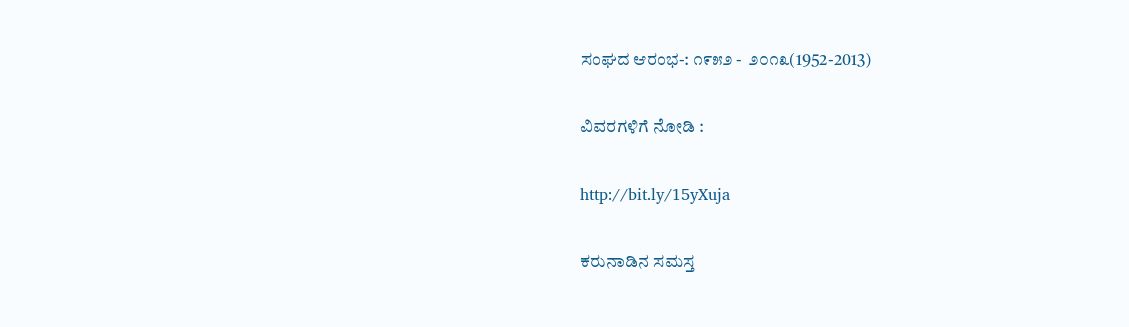ಸಂಘದ ಆರಂಭ-: ೧೯೫೨ -  ೨೦೧೩(1952-2013)

ವಿವರಗಳಿಗೆ ನೋಡಿ :

http://bit.ly/15yXuja

ಕರುನಾಡಿನ ಸಮಸ್ತ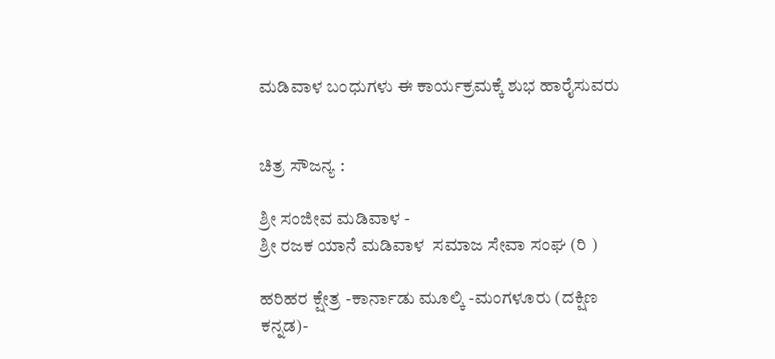ಮಡಿವಾಳ ಬಂಧುಗಳು ಈ ಕಾರ್ಯಕ್ರಮಕ್ಕೆ ಶುಭ ಹಾರೈಸುವರು


ಚಿತ್ರ ಸೌಜನ್ಯ :

ಶ್ರೀ ಸಂಜೀವ ಮಡಿವಾಳ -
ಶ್ರೀ ರಜಕ ಯಾನೆ ಮಡಿವಾಳ  ಸಮಾಜ ಸೇವಾ ಸಂಘ (ರಿ )

ಹರಿಹರ ಕ್ಷೇತ್ರ -ಕಾರ್ನಾಡು ಮೂಲ್ಕಿ -ಮಂಗಳೂರು (ದಕ್ಷಿಣ ಕನ್ನಡ)-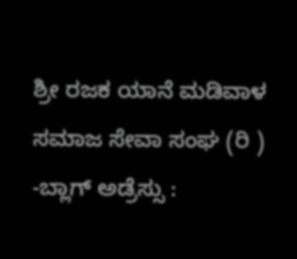ಶ್ರೀ ರಜಕ ಯಾನೆ ಮಡಿವಾಳ  ಸಮಾಜ ಸೇವಾ ಸಂಘ (ರಿ ) -ಬ್ಲಾಗ್ ಅಡ್ರೆಸ್ಸು :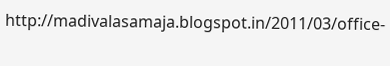http://madivalasamaja.blogspot.in/2011/03/office-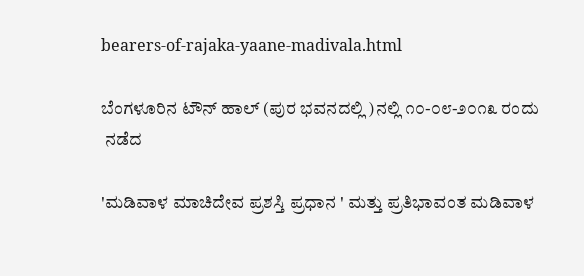bearers-of-rajaka-yaane-madivala.html

ಬೆಂಗಳೂರಿನ ಟೌನ್ ಹಾಲ್ (ಪುರ ಭವನದಲ್ಲಿ )ನಲ್ಲಿ ೧೦-೦೮-೨೦೧೩ ರಂದು
 ನಡೆದ

'ಮಡಿವಾಳ ಮಾಚಿದೇವ ಪ್ರಶಸ್ತಿ ಪ್ರಧಾನ ' ಮತ್ತು ಪ್ರತಿಭಾವಂತ ಮಡಿವಾಳ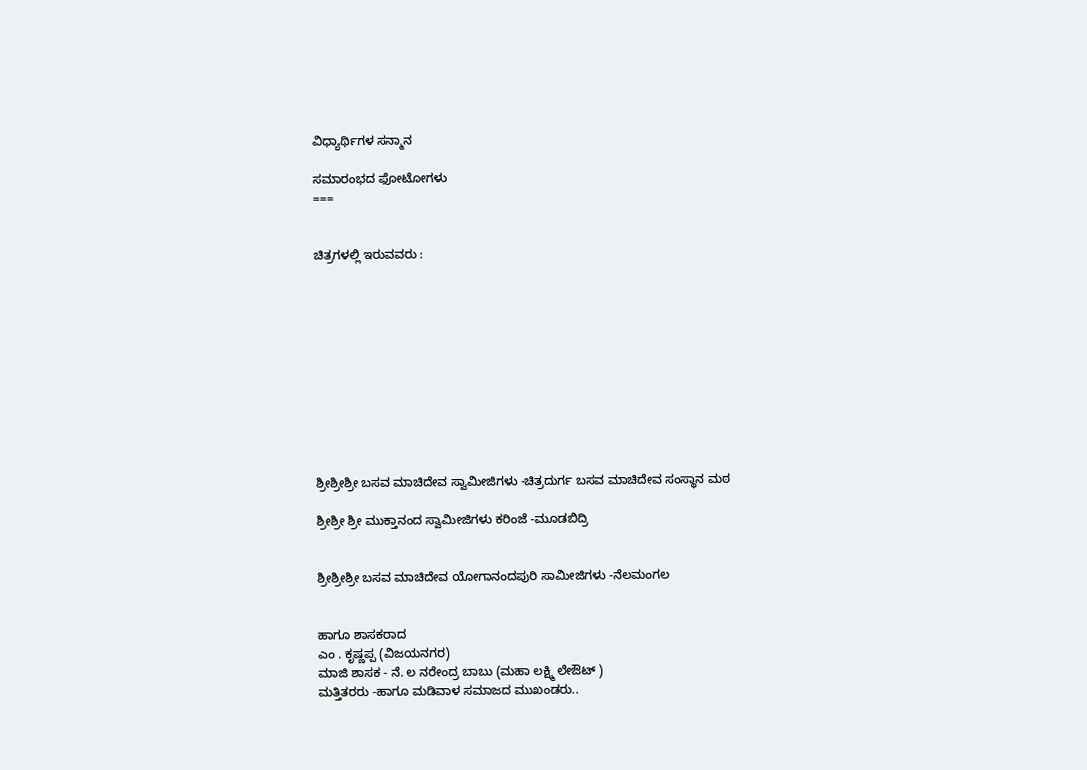ವಿಧ್ಯಾರ್ಥಿಗಳ ಸನ್ಮಾನ

ಸಮಾರಂಭದ ಫೋಟೋಗಳು
===


ಚಿತ್ರಗಳಲ್ಲಿ ಇರುವವರು :











ಶ್ರೀಶ್ರೀಶ್ರೀ ಬಸವ ಮಾಚಿದೇವ ಸ್ವಾಮೀಜಿಗಳು -ಚಿತ್ರದುರ್ಗ ಬಸವ ಮಾಚಿದೇವ ಸಂಸ್ಥಾನ ಮಠ

ಶ್ರೀಶ್ರೀ ಶ್ರೀ ಮುಕ್ತಾನಂದ ಸ್ವಾಮೀಜಿಗಳು ಕರಿಂಜೆ -ಮೂಡಬಿದ್ರಿ


ಶ್ರೀಶ್ರೀಶ್ರೀ ಬಸವ ಮಾಚಿದೇವ ಯೋಗಾನಂದಪುರಿ ಸಾಮೀಜಿಗಳು -ನೆಲಮಂಗಲ


ಹಾಗೂ ಶಾಸಕರಾದ
ಎಂ . ಕೃಷ್ಣಪ್ಪ (ವಿಜಯನಗರ)
ಮಾಜಿ ಶಾಸಕ - ನೆ. ಲ ನರೇಂದ್ರ ಬಾಬು (ಮಹಾ ಲಕ್ಷ್ಮಿ ಲೇಔಟ್ )
ಮತ್ತಿತರರು -ಹಾಗೂ ಮಡಿವಾಳ ಸಮಾಜದ ಮುಖಂಡರು..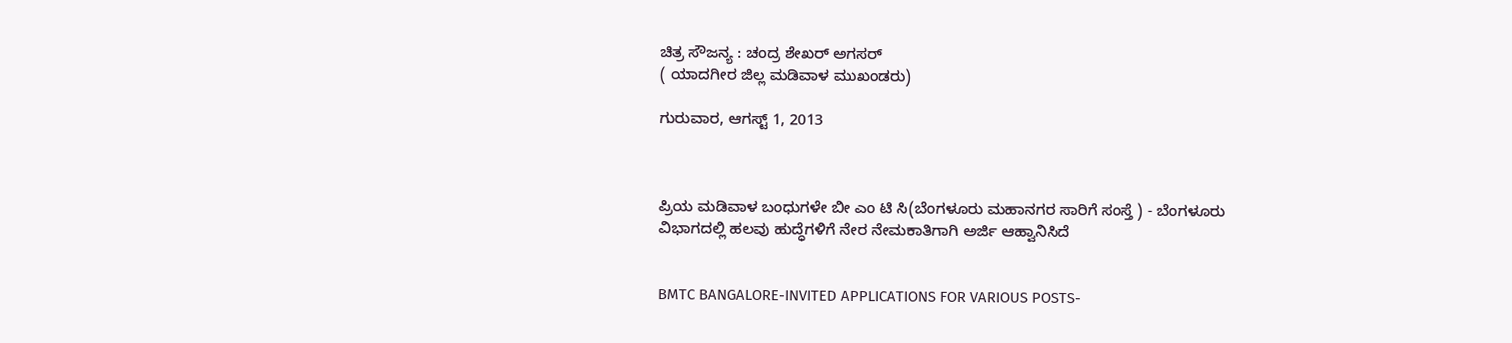ಚಿತ್ರ ಸೌಜನ್ಯ : ಚಂದ್ರ ಶೇಖರ್ ಅಗಸರ್
( ಯಾದಗೀರ ಜಿಲ್ಲ ಮಡಿವಾಳ ಮುಖಂಡರು)

ಗುರುವಾರ, ಆಗಸ್ಟ್ 1, 2013



ಪ್ರಿಯ ಮಡಿವಾಳ ಬಂಧುಗಳೇ ಬೀ ಎಂ ಟಿ ಸಿ(ಬೆಂಗಳೂರು ಮಹಾನಗರ ಸಾರಿಗೆ ಸಂಸ್ತೆ ) - ಬೆಂಗಳೂರು ವಿಭಾಗದಲ್ಲಿ ಹಲವು ಹುದ್ಧೆಗಳಿಗೆ ನೇರ ನೇಮಕಾತಿಗಾಗಿ ಅರ್ಜಿ ಆಹ್ವಾನಿಸಿದೆ


BMTC BANGALORE-INVITED APPLICATIONS FOR VARIOUS POSTS-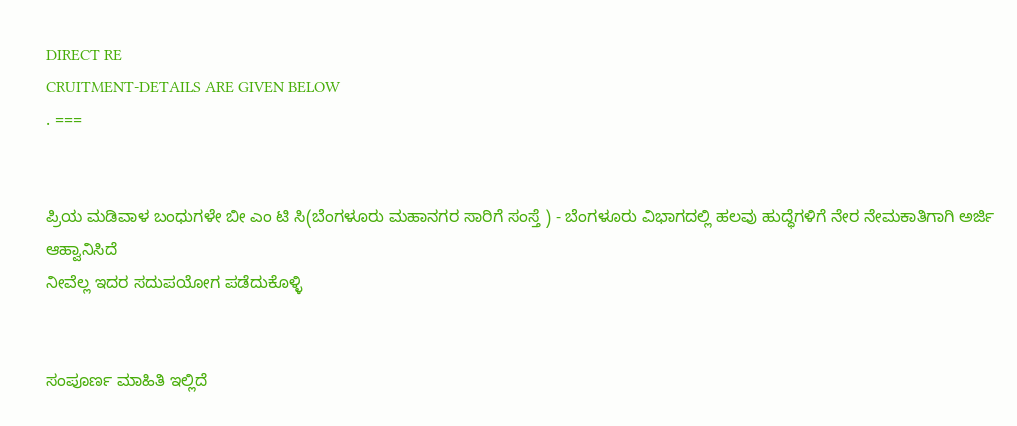DIRECT RE
CRUITMENT-DETAILS ARE GIVEN BELOW
. ===


ಪ್ರಿಯ ಮಡಿವಾಳ ಬಂಧುಗಳೇ ಬೀ ಎಂ ಟಿ ಸಿ(ಬೆಂಗಳೂರು ಮಹಾನಗರ ಸಾರಿಗೆ ಸಂಸ್ತೆ ) - ಬೆಂಗಳೂರು ವಿಭಾಗದಲ್ಲಿ ಹಲವು ಹುದ್ಧೆಗಳಿಗೆ ನೇರ ನೇಮಕಾತಿಗಾಗಿ ಅರ್ಜಿ ಆಹ್ವಾನಿಸಿದೆ
ನೀವೆಲ್ಲ ಇದರ ಸದುಪಯೋಗ ಪಡೆದುಕೊಳ್ಳಿ


ಸಂಪೂರ್ಣ ಮಾಹಿತಿ ಇಲ್ಲಿದೆ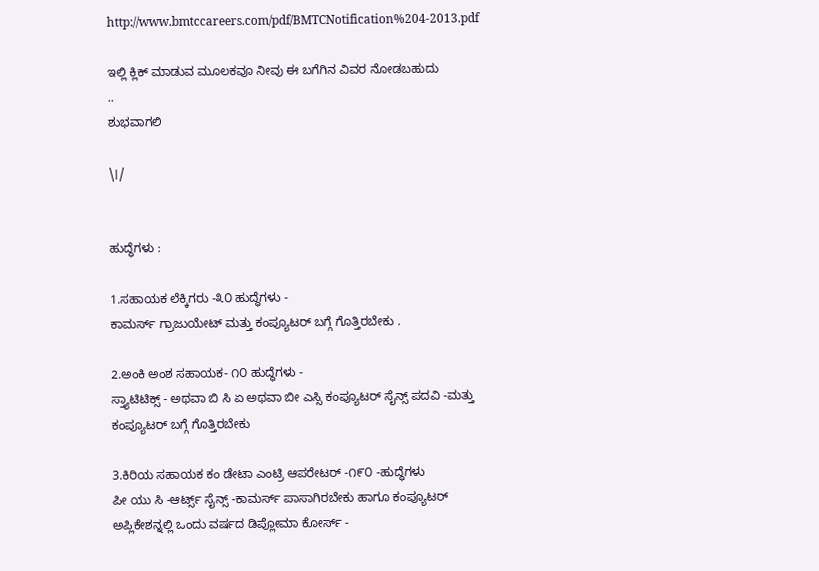http://www.bmtccareers.com/pdf/BMTCNotification%204-2013.pdf

ಇಲ್ಲಿ ಕ್ಲಿಕ್ ಮಾಡುವ ಮೂಲಕವೂ ನೀವು ಈ ಬಗೆಗಿನ ವಿವರ ನೋಡಬಹುದು
..
ಶುಭವಾಗಲಿ

\।/


ಹುದ್ಧೆಗಳು :

1.ಸಹಾಯಕ ಲೆಕ್ಕಿಗರು -೩೦ ಹುದ್ಧೆಗಳು -
ಕಾಮರ್ಸ್ ಗ್ರಾಜುಯೇಟ್ ಮತ್ತು ಕಂಪ್ಯೂಟರ್ ಬಗ್ಗೆ ಗೊತ್ತಿರಬೇಕು .

2.ಅಂಕಿ ಅಂಶ ಸಹಾಯಕ- ೧೦ ಹುದ್ಧೆಗಳು -
ಸ್ತ್ಯಾಟಿಟಿಕ್ಸ್ - ಅಥವಾ ಬಿ ಸಿ ಏ ಅಥವಾ ಬೀ ಎಸ್ಸಿ ಕಂಪ್ಯೂಟರ್ ಸೈನ್ಸ್ ಪದವಿ -ಮತ್ತು ಕಂಪ್ಯೂಟರ್ ಬಗ್ಗೆ ಗೊತ್ತಿರಬೇಕು

3.ಕಿರಿಯ ಸಹಾಯಕ ಕಂ ಡೇಟಾ ಎಂಟ್ರಿ ಆಪರೇಟರ್ -೧೯೦ -ಹುದ್ಧೆಗಳು
ಪೀ ಯು ಸಿ -ಆರ್ಟ್ಸ್ ಸೈನ್ಸ್ -ಕಾಮರ್ಸ್ ಪಾಸಾಗಿರಬೇಕು ಹಾಗೂ ಕಂಪ್ಯೂಟರ್ ಅಪ್ಲಿಕೇಶನ್ನಲ್ಲಿ ಒಂದು ವರ್ಷದ ಡಿಪ್ಲೋಮಾ ಕೋರ್ಸ್ -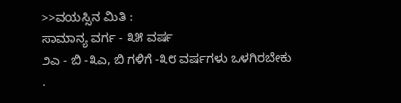>>ವಯಸ್ಸಿನ ಮಿತಿ :
ಸಾಮಾನ್ಯ ವರ್ಗ - ೩೫ ವರ್ಷ
೨ಎ - ಬಿ -೩ಎ, ಬಿ ಗಳಿಗೆ -೩೮ ವರ್ಷಗಳು ಒಳಗಿರಬೇಕು .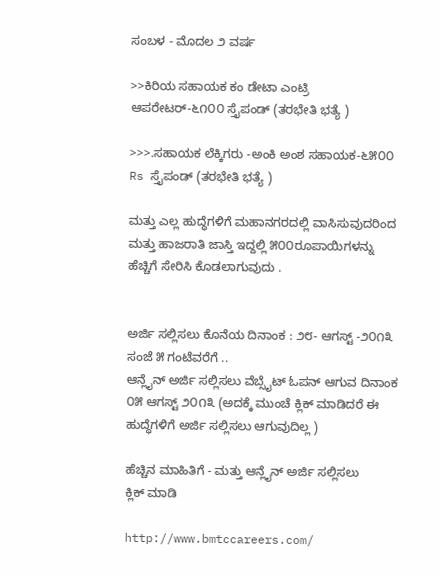ಸಂಬಳ - ಮೊದಲ ೨ ವರ್ಷ

>>ಕಿರಿಯ ಸಹಾಯಕ ಕಂ ಡೇಟಾ ಎಂಟ್ರಿ ಆಪರೇಟರ್-೬೧೦೦ ಸ್ತೈಪಂಡ್ (ತರಭೇತಿ ಭತ್ಯೆ )

>>>.ಸಹಾಯಕ ಲೆಕ್ಕಿಗರು -ಅಂಕಿ ಅಂಶ ಸಹಾಯಕ-೬೫೦೦ Rs ಸ್ತೈಪಂಡ್ (ತರಭೇತಿ ಭತ್ಯೆ )

ಮತ್ತು ಎಲ್ಲ ಹುದ್ಧೆಗಳಿಗೆ ಮಹಾನಗರದಲ್ಲಿ ವಾಸಿಸುವುದರಿಂದ ಮತ್ತು ಹಾಜರಾತಿ ಜಾಸ್ತಿ ಇದ್ದಲ್ಲಿ ೫೦೦ರೂಪಾಯಿಗಳನ್ನು ಹೆಚ್ಚಿಗೆ ಸೇರಿಸಿ ಕೊಡಲಾಗುವುದು .


ಅರ್ಜಿ ಸಲ್ಲಿಸಲು ಕೊನೆಯ ದಿನಾಂಕ : ೨೮- ಆಗಸ್ಟ್ -೨೦೧೩ ಸಂಜೆ ೫ ಗಂಟೆವರೆಗೆ ..
ಆನ್ಲೈನ್ ಅರ್ಜಿ ಸಲ್ಲಿಸಲು ವೆಬ್ಸೈಟ್ ಓಪನ್ ಆಗುವ ದಿನಾಂಕ ೦೫ ಆಗಸ್ಟ್ ೨೦೧೩ (ಅದಕ್ಕೆ ಮುಂಚೆ ಕ್ಲಿಕ್ ಮಾಡಿದರೆ ಈ ಹುದ್ಧೆಗಳಿಗೆ ಅರ್ಜಿ ಸಲ್ಲಿಸಲು ಆಗುವುದಿಲ್ಲ )

ಹೆಚ್ಚಿನ ಮಾಹಿತಿಗೆ - ಮತ್ತು ಆನ್ಲೈನ್ ಅರ್ಜಿ ಸಲ್ಲಿಸಲು
ಕ್ಲಿಕ್ ಮಾಡಿ

http://www.bmtccareers.com/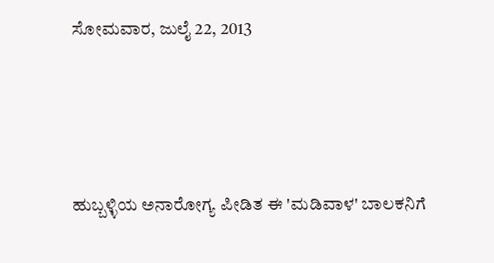ಸೋಮವಾರ, ಜುಲೈ 22, 2013




ಹುಬ್ಬಳ್ಳಿಯ ಅನಾರೋಗ್ಯ ಪೀಡಿತ ಈ 'ಮಡಿವಾಳ' ಬಾಲಕನಿಗೆ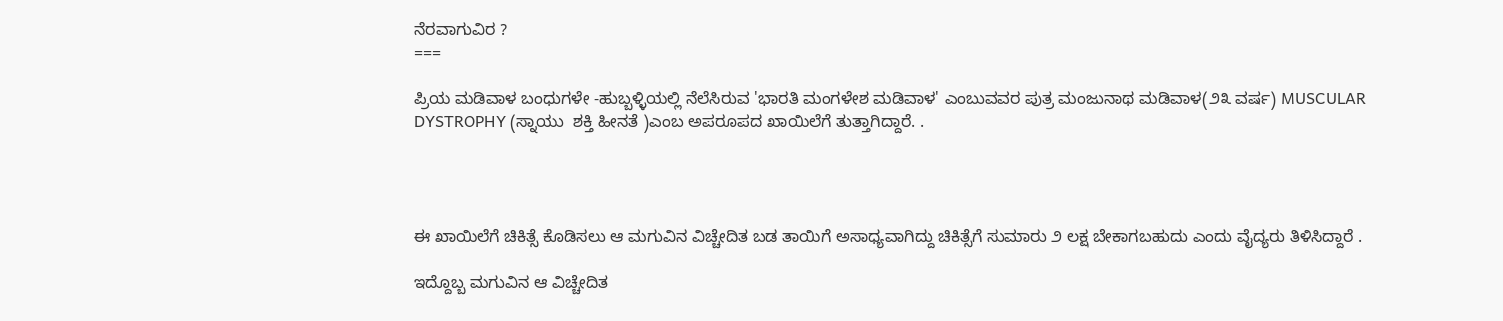ನೆರವಾಗುವಿರ ?
===

ಪ್ರಿಯ ಮಡಿವಾಳ ಬಂಧುಗಳೇ -ಹುಬ್ಬಳ್ಳಿಯಲ್ಲಿ ನೆಲೆಸಿರುವ 'ಭಾರತಿ ಮಂಗಳೇಶ ಮಡಿವಾಳ' ಎಂಬುವವರ ಪುತ್ರ ಮಂಜುನಾಥ ಮಡಿವಾಳ(೨೩ ವರ್ಷ) MUSCULAR DYSTROPHY (ಸ್ನಾಯು  ಶಕ್ತಿ ಹೀನತೆ )ಎಂಬ ಅಪರೂಪದ ಖಾಯಿಲೆಗೆ ತುತ್ತಾಗಿದ್ದಾರೆ. .




ಈ ಖಾಯಿಲೆಗೆ ಚಿಕಿತ್ಸೆ ಕೊಡಿಸಲು ಆ ಮಗುವಿನ ವಿಚ್ಚೇದಿತ ಬಡ ತಾಯಿಗೆ ಅಸಾಧ್ಯವಾಗಿದ್ದು ಚಿಕಿತ್ಸೆಗೆ ಸುಮಾರು ೨ ಲಕ್ಷ ಬೇಕಾಗಬಹುದು ಎಂದು ವೈದ್ಯರು ತಿಳಿಸಿದ್ದಾರೆ .

ಇದ್ದೊಬ್ಬ ಮಗುವಿನ ಆ ವಿಚ್ಚೇದಿತ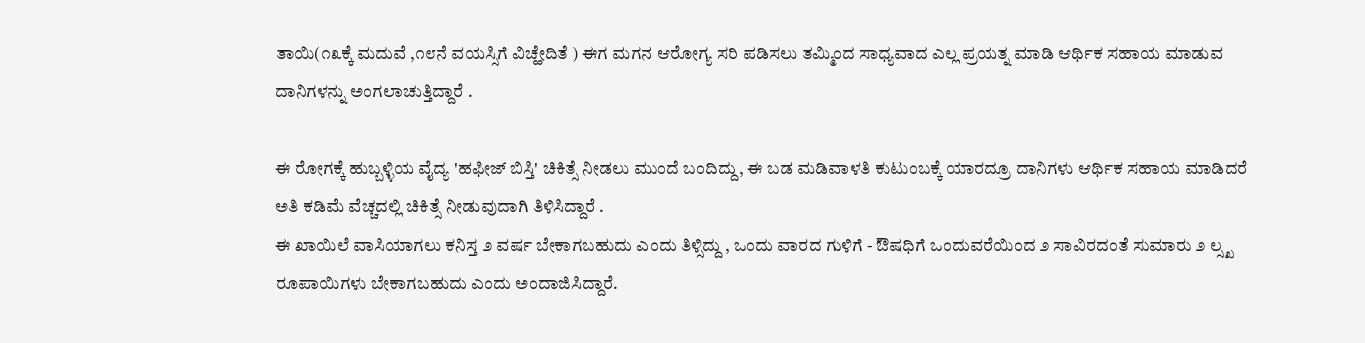ತಾಯಿ(೧೩ಕ್ಕೆ ಮದುವೆ ,೧೮ನೆ ವಯಸ್ಸಿಗೆ ವಿಚ್ಹೇದಿತೆ ) ಈಗ ಮಗನ ಆರೋಗ್ಯ ಸರಿ ಪಡಿಸಲು ತಮ್ಮಿಂದ ಸಾಧ್ಯವಾದ ಎಲ್ಲ ಪ್ರಯತ್ನ ಮಾಡಿ ಆರ್ಥಿಕ ಸಹಾಯ ಮಾಡುವ ದಾನಿಗಳನ್ನು ಅಂಗಲಾಚುತ್ತಿದ್ದಾರೆ .

ಈ ರೋಗಕ್ಕೆ ಹುಬ್ಬಳ್ಳಿಯ ವೈದ್ಯ 'ಹಫೀಜ್ ಬಿಸ್ತಿ' ಚಿಕಿತ್ಸೆ ನೀಡಲು ಮುಂದೆ ಬಂದಿದ್ದು, ಈ ಬಡ ಮಡಿವಾಳತಿ ಕುಟುಂಬಕ್ಕೆ ಯಾರದ್ರೂ ದಾನಿಗಳು ಆರ್ಥಿಕ ಸಹಾಯ ಮಾಡಿದರೆ ಅತಿ ಕಡಿಮೆ ವೆಚ್ಚದಲ್ಲಿ ಚಿಕಿತ್ಸೆ ನೀಡುವುದಾಗಿ ತಿಳಿಸಿದ್ದಾರೆ .
ಈ ಖಾಯಿಲೆ ವಾಸಿಯಾಗಲು ಕನಿಸ್ತ ೨ ವರ್ಷ ಬೇಕಾಗಬಹುದು ಎಂದು ತಿಳ್ಸಿದ್ದು , ಒಂದು ವಾರದ ಗುಳಿಗೆ - ಔಷಧಿಗೆ ಒಂದುವರೆಯಿಂದ ೨ ಸಾವಿರದಂತೆ ಸುಮಾರು ೨ ಲ್ಸ್ಖ ರೂಪಾಯಿಗಳು ಬೇಕಾಗಬಹುದು ಎಂದು ಅಂದಾಜಿಸಿದ್ದಾರೆ.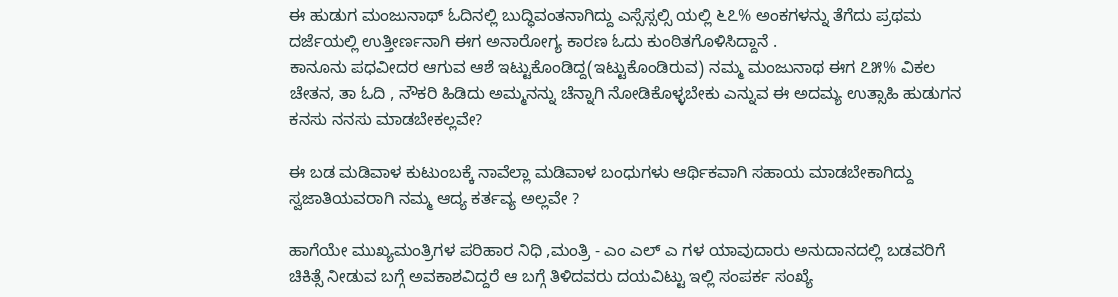ಈ ಹುಡುಗ ಮಂಜುನಾಥ್ ಓದಿನಲ್ಲಿ ಬುದ್ಧಿವಂತನಾಗಿದ್ದು ಎಸ್ಸೆಸ್ಸಲ್ಸಿ ಯಲ್ಲಿ ೬೭% ಅಂಕಗಳನ್ನು ತೆಗೆದು ಪ್ರಥಮ ದರ್ಜೆಯಲ್ಲಿ ಉತ್ತೀರ್ಣನಾಗಿ ಈಗ ಅನಾರೋಗ್ಯ ಕಾರಣ ಓದು ಕುಂಠಿತಗೊಳಿಸಿದ್ದಾನೆ .
ಕಾನೂನು ಪಧವೀದರ ಆಗುವ ಆಶೆ ಇಟ್ಟುಕೊಂಡಿದ್ದ(ಇಟ್ಟುಕೊಂಡಿರುವ) ನಮ್ಮ ಮಂಜುನಾಥ ಈಗ ೭೫% ವಿಕಲ ಚೇತನ, ತಾ ಓದಿ , ನೌಕರಿ ಹಿಡಿದು ಅಮ್ಮನನ್ನು ಚೆನ್ನಾಗಿ ನೋಡಿಕೊಳ್ಳಬೇಕು ಎನ್ನುವ ಈ ಅದಮ್ಯ ಉತ್ಸಾಹಿ ಹುಡುಗನ ಕನಸು ನನಸು ಮಾಡಬೇಕಲ್ಲವೇ?

ಈ ಬಡ ಮಡಿವಾಳ ಕುಟುಂಬಕ್ಕೆ ನಾವೆಲ್ಲಾ ಮಡಿವಾಳ ಬಂಧುಗಳು ಆರ್ಥಿಕವಾಗಿ ಸಹಾಯ ಮಾಡಬೇಕಾಗಿದ್ದು ಸ್ವಜಾತಿಯವರಾಗಿ ನಮ್ಮ ಆದ್ಯ ಕರ್ತವ್ಯ ಅಲ್ಲವೇ ?

ಹಾಗೆಯೇ ಮುಖ್ಯಮಂತ್ರಿಗಳ ಪರಿಹಾರ ನಿಧಿ ,ಮಂತ್ರಿ - ಎಂ ಎಲ್ ಎ ಗಳ ಯಾವುದಾರು ಅನುದಾನದಲ್ಲಿ ಬಡವರಿಗೆ ಚಿಕಿತ್ಸೆ ನೀಡುವ ಬಗ್ಗೆ ಅವಕಾಶವಿದ್ದರೆ ಆ ಬಗ್ಗೆ ತಿಳಿದವರು ದಯವಿಟ್ಟು ಇಲ್ಲಿ ಸಂಪರ್ಕ ಸಂಖ್ಯೆ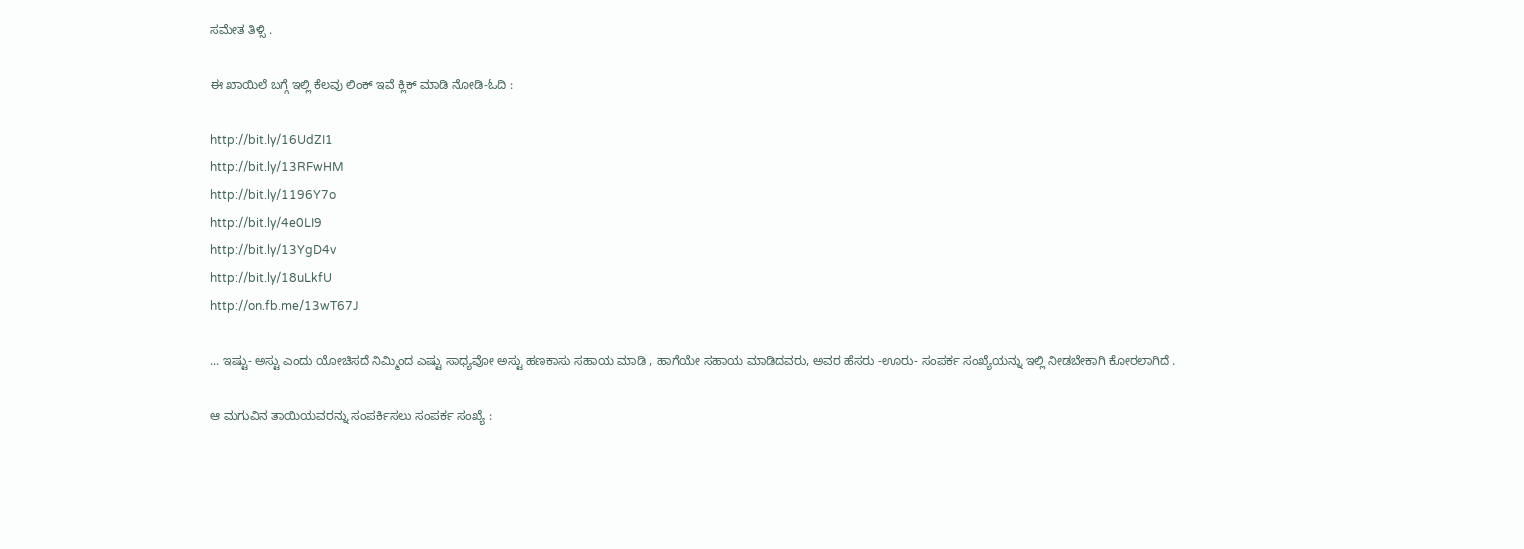ಸಮೇತ ತಿಳ್ಸಿ .

ಈ ಖಾಯಿಲೆ ಬಗ್ಗೆ ಇಲ್ಲಿ ಕೆಲವು ಲಿಂಕ್ ಇವೆ ಕ್ಲಿಕ್ ಮಾಡಿ ನೋಡಿ-ಓದಿ :

http://bit.ly/16UdZI1
http://bit.ly/13RFwHM
http://bit.ly/1196Y7o
http://bit.ly/4e0LI9
http://bit.ly/13YgD4v
http://bit.ly/18uLkfU
http://on.fb.me/13wT67J

... ಇಷ್ಟು- ಅಸ್ಟು ಎಂದು ಯೋಚಿಸದೆ ನಿಮ್ಮಿಂದ ಎಷ್ಟು ಸಾಧ್ಯವೋ ಅಸ್ಟು ಹಣಕಾಸು ಸಹಾಯ ಮಾಡಿ , ಹಾಗೆಯೇ ಸಹಾಯ ಮಾಡಿದವರು, ಅವರ ಹೆಸರು -ಊರು- ಸಂಪರ್ಕ ಸಂಖ್ಯೆಯನ್ನು ಇಲ್ಲಿ ನೀಡಬೇಕಾಗಿ ಕೋರಲಾಗಿದೆ .

ಆ ಮಗುವಿನ ತಾಯಿಯವರನ್ನು ಸಂಪರ್ಕಿಸಲು ಸಂಪರ್ಕ ಸಂಖ್ಯೆ :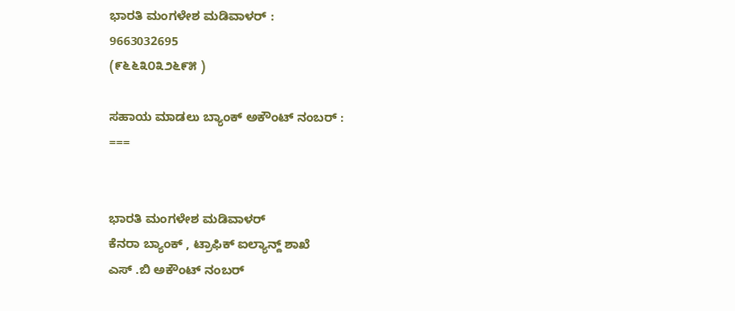ಭಾರತಿ ಮಂಗಳೇಶ ಮಡಿವಾಳರ್ :
9663032695
(೯೬೬೩೦೩೨೬೯೫ )

ಸಹಾಯ ಮಾಡಲು ಬ್ಯಾಂಕ್ ಅಕೌಂಟ್ ನಂಬರ್ :
===


ಭಾರತಿ ಮಂಗಳೇಶ ಮಡಿವಾಳರ್
ಕೆನರಾ ಬ್ಯಾಂಕ್ , ಟ್ರಾಫಿಕ್ ಐಲ್ಯಾನ್ದ್ ಶಾಖೆ
ಎಸ್ .ಬಿ ಅಕೌಂಟ್ ನಂಬರ್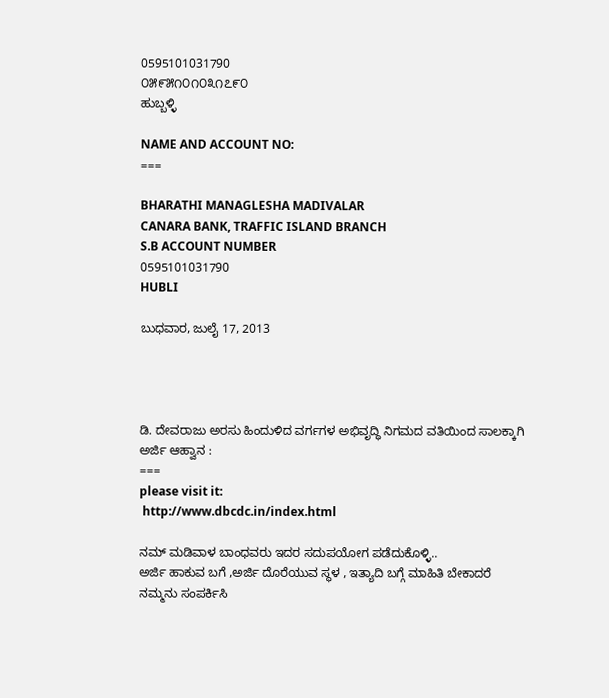0595101031790
೦೫೯೫೧೦೧೦೩೧೭೯೦
ಹುಬ್ಬಳ್ಳಿ

NAME AND ACCOUNT NO:
===

BHARATHI MANAGLESHA MADIVALAR
CANARA BANK, TRAFFIC ISLAND BRANCH
S.B ACCOUNT NUMBER
0595101031790
HUBLI

ಬುಧವಾರ, ಜುಲೈ 17, 2013




ಡಿ. ದೇವರಾಜು ಅರಸು ಹಿಂದುಳಿದ ವರ್ಗಗಳ ಅಭಿವೃದ್ಧಿ ನಿಗಮದ ವತಿಯಿಂದ ಸಾಲಕ್ಕಾಗಿ ಅರ್ಜಿ ಆಹ್ವಾನ :
===
please visit it:
 http://www.dbcdc.in/index.html

ನಮ್ ಮಡಿವಾಳ ಬಾಂಧವರು ಇದರ ಸದುಪಯೋಗ ಪಡೆದುಕೊಳ್ಳಿ..
ಅರ್ಜಿ ಹಾಕುವ ಬಗೆ ,ಅರ್ಜಿ ದೊರೆಯುವ ಸ್ಥಳ , ಇತ್ಯಾದಿ ಬಗ್ಗೆ ಮಾಹಿತಿ ಬೇಕಾದರೆ ನಮ್ಮನು ಸಂಪರ್ಕಿಸಿ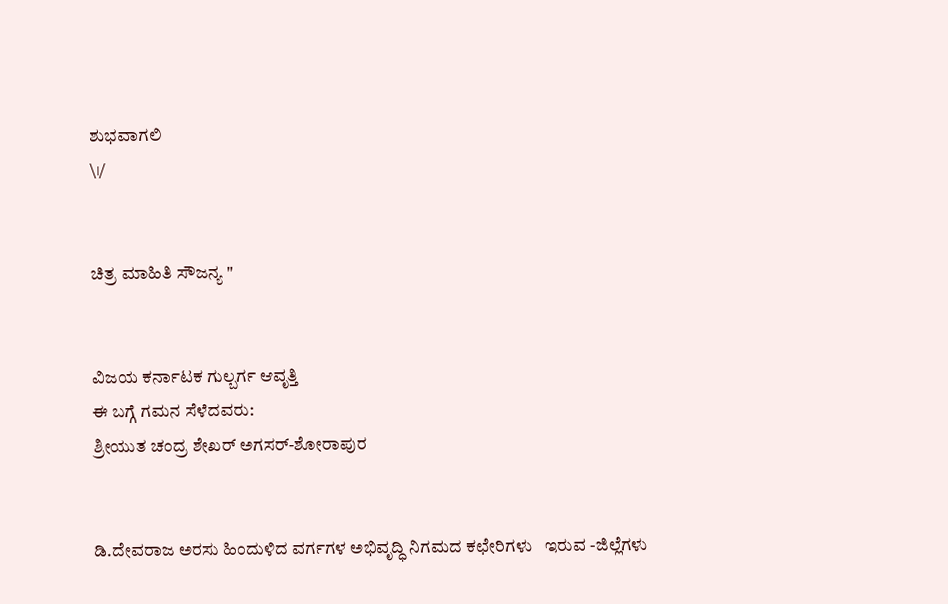ಶುಭವಾಗಲಿ
\।/


ಚಿತ್ರ ಮಾಹಿತಿ ಸೌಜನ್ಯ "


ವಿಜಯ ಕರ್ನಾಟಕ ಗುಲ್ಬರ್ಗ ಆವೃತ್ತಿ
ಈ ಬಗ್ಗೆ ಗಮನ ಸೆಳೆದವರು:
ಶ್ರೀಯುತ ಚಂದ್ರ ಶೇಖರ್ ಅಗಸರ್-ಶೋರಾಪುರ


ಡಿ.ದೇವರಾಜ ಅರಸು ಹಿಂದುಳಿದ ವರ್ಗಗಳ ಅಭಿವೃದ್ಧಿ ನಿಗಮದ ಕಛೇರಿಗಳು   ಇರುವ -ಜಿಲ್ಲೆಗಳು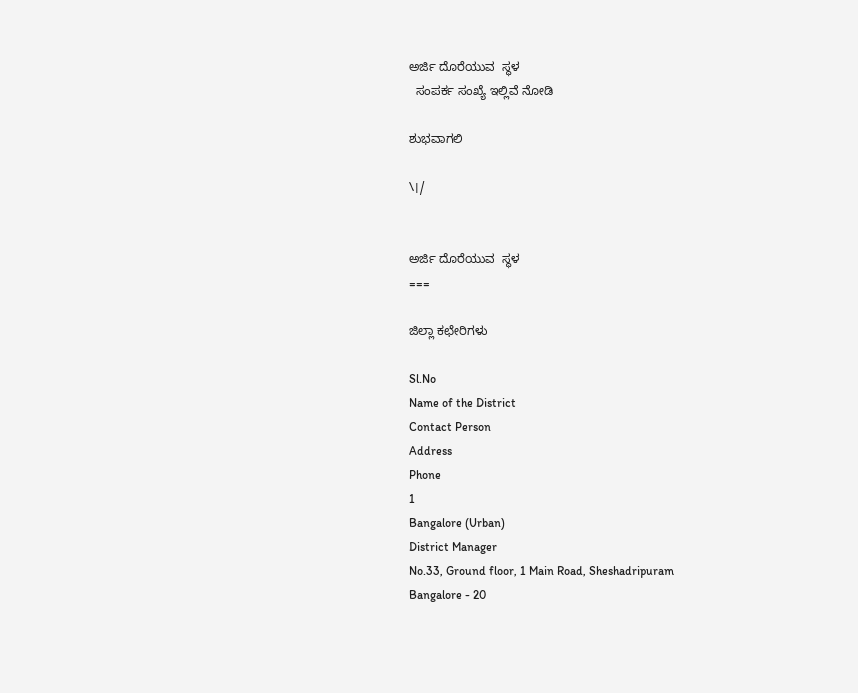ಅರ್ಜಿ ದೊರೆಯುವ  ಸ್ಥಳ
  ಸಂಪರ್ಕ ಸಂಖ್ಯೆ ಇಲ್ಲಿವೆ ನೋಡಿ

ಶುಭವಾಗಲಿ

\।/


ಅರ್ಜಿ ದೊರೆಯುವ  ಸ್ಥಳ
===

ಜಿಲ್ಲಾ ಕಛೇರಿಗಳು

Sl.No
Name of the District
Contact Person
Address
Phone
1
Bangalore (Urban)
District Manager
No.33, Ground floor, 1 Main Road, Sheshadripuram
Bangalore - 20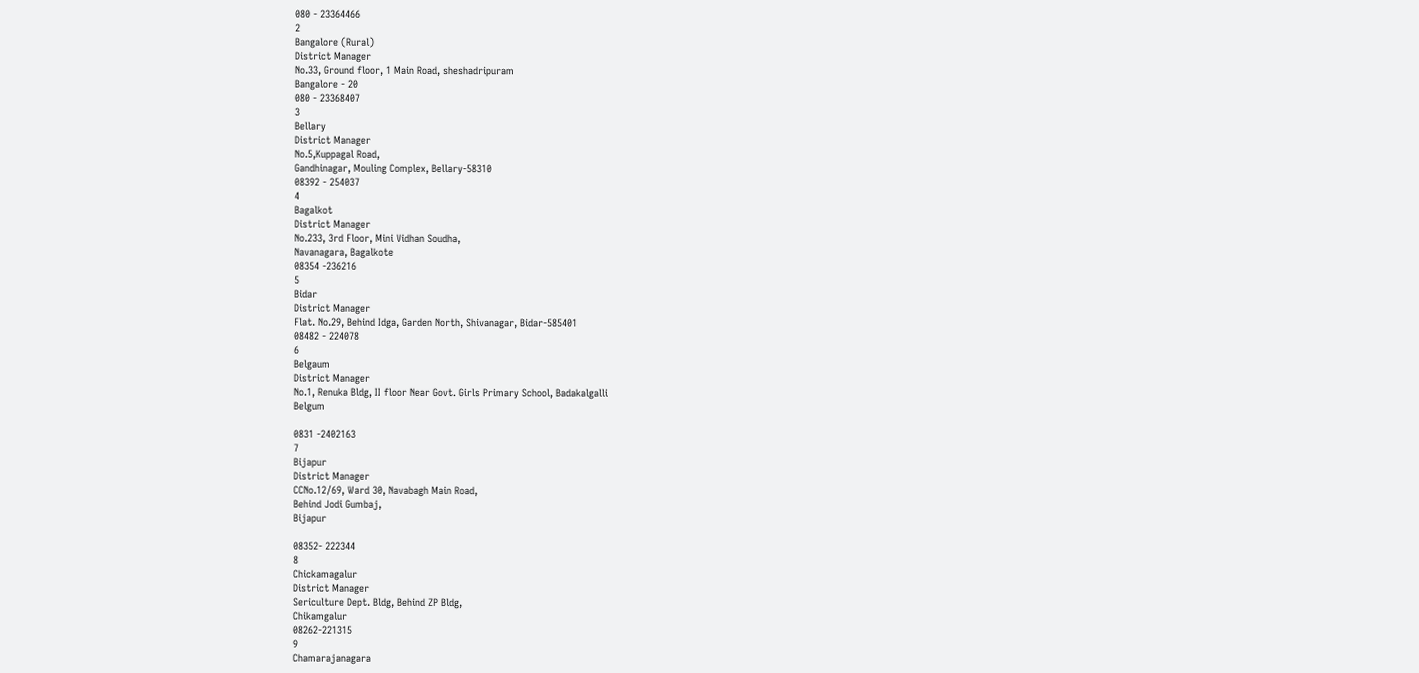080 - 23364466
2
Bangalore (Rural)
District Manager
No.33, Ground floor, 1 Main Road, sheshadripuram
Bangalore - 20
080 - 23368407
3
Bellary
District Manager
No.5,Kuppagal Road,
Gandhinagar, Mouling Complex, Bellary-58310
08392 - 254037
4
Bagalkot
District Manager
No.233, 3rd Floor, Mini Vidhan Soudha,
Navanagara, Bagalkote
08354 -236216
5
Bidar
District Manager
Flat. No.29, Behind Idga, Garden North, Shivanagar, Bidar-585401
08482 - 224078
6
Belgaum
District Manager
No.1, Renuka Bldg, II floor Near Govt. Girls Primary School, Badakalgalli
Belgum

0831 -2402163
7
Bijapur
District Manager
CCNo.12/69, Ward 30, Navabagh Main Road,
Behind Jodi Gumbaj,
Bijapur

08352- 222344
8
Chickamagalur
District Manager
Sericulture Dept. Bldg, Behind ZP Bldg,
Chikamgalur
08262-221315
9
Chamarajanagara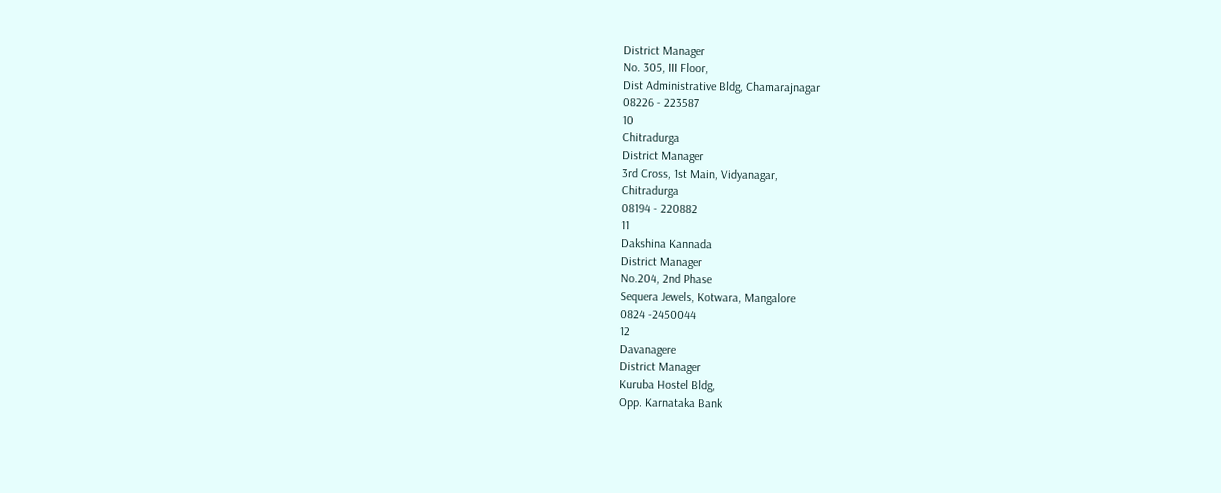District Manager
No. 305, III Floor,
Dist Administrative Bldg, Chamarajnagar
08226 - 223587
10
Chitradurga
District Manager
3rd Cross, 1st Main, Vidyanagar,
Chitradurga
08194 - 220882
11
Dakshina Kannada
District Manager
No.204, 2nd Phase
Sequera Jewels, Kotwara, Mangalore
0824 -2450044
12
Davanagere
District Manager
Kuruba Hostel Bldg,
Opp. Karnataka Bank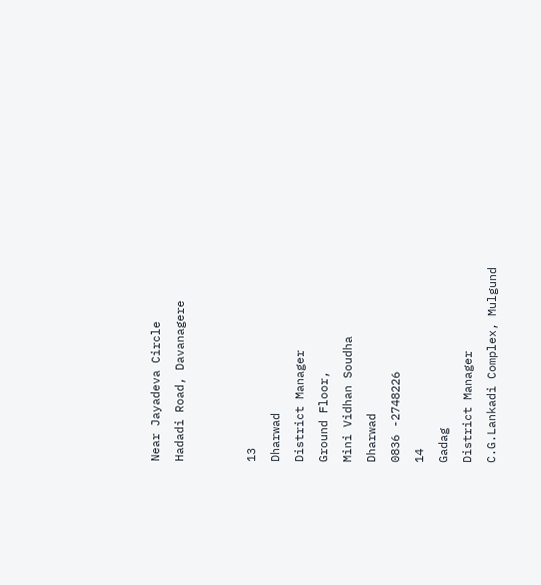Near Jayadeva Circle
Hadadi Road, Davanagere


13
Dharwad
District Manager
Ground Floor,
Mini Vidhan Soudha
Dharwad
0836 -2748226
14
Gadag
District Manager
C.G.Lankadi Complex, Mulgund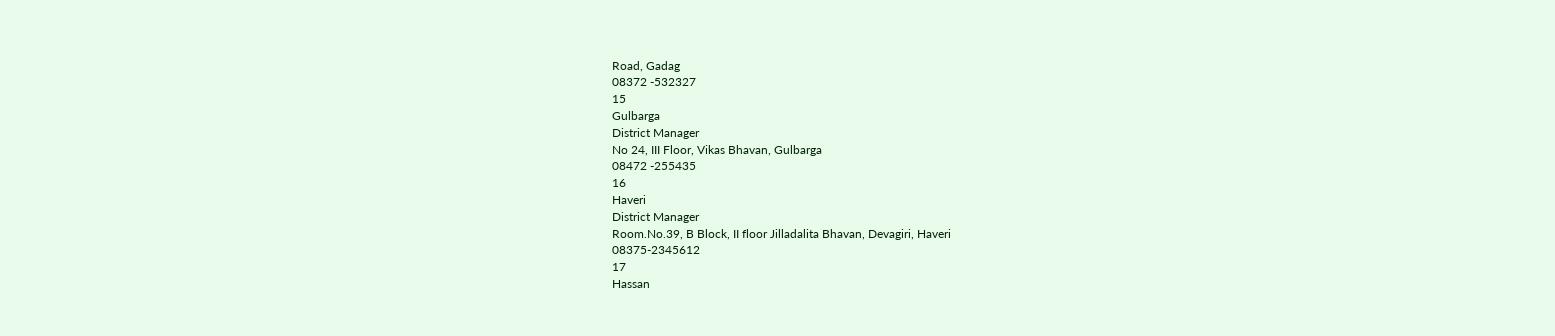Road, Gadag
08372 -532327
15
Gulbarga
District Manager
No 24, III Floor, Vikas Bhavan, Gulbarga
08472 -255435
16
Haveri
District Manager
Room.No.39, B Block, II floor Jilladalita Bhavan, Devagiri, Haveri
08375-2345612
17
Hassan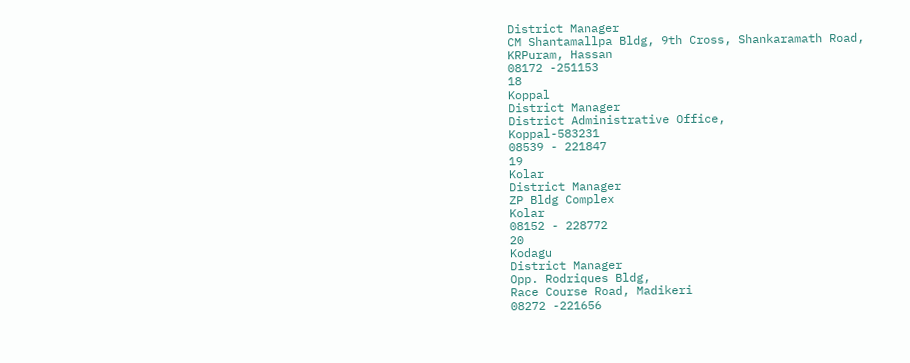District Manager
CM Shantamallpa Bldg, 9th Cross, Shankaramath Road,
KRPuram, Hassan
08172 -251153
18
Koppal
District Manager
District Administrative Office,
Koppal-583231
08539 - 221847
19
Kolar
District Manager
ZP Bldg Complex
Kolar
08152 - 228772
20
Kodagu
District Manager
Opp. Rodriques Bldg,
Race Course Road, Madikeri
08272 -221656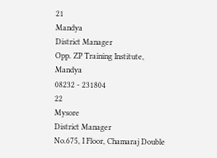21
Mandya
District Manager
Opp. ZP Training Institute,
Mandya
08232 - 231804
22
Mysore
District Manager
No.675, I Floor, Chamaraj Double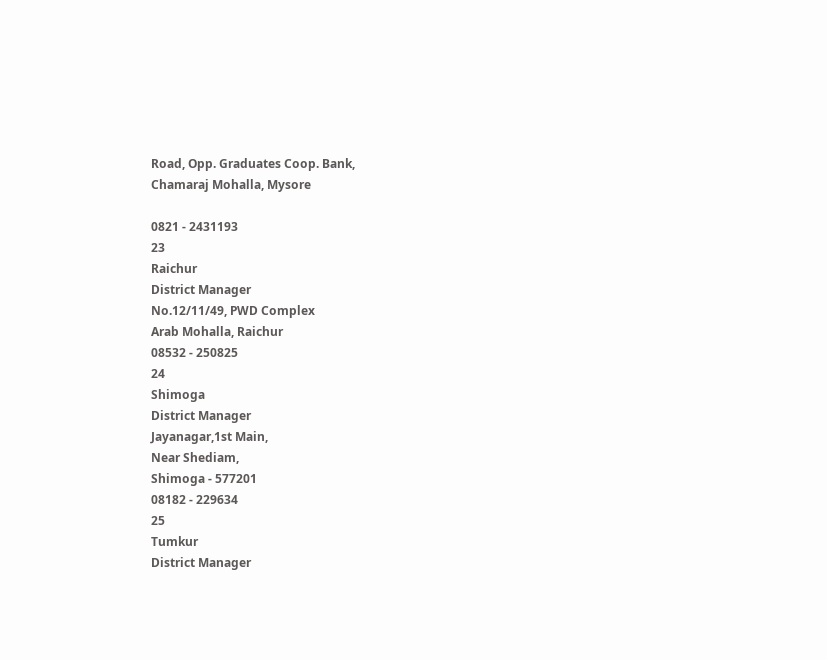Road, Opp. Graduates Coop. Bank,
Chamaraj Mohalla, Mysore

0821 - 2431193
23
Raichur
District Manager
No.12/11/49, PWD Complex
Arab Mohalla, Raichur
08532 - 250825
24
Shimoga
District Manager
Jayanagar,1st Main,
Near Shediam,
Shimoga - 577201
08182 - 229634
25
Tumkur
District Manager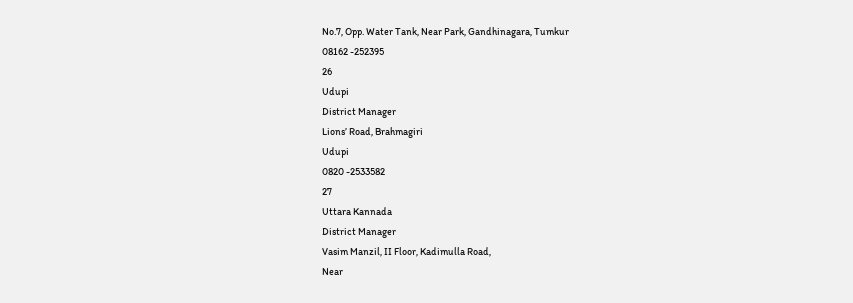No.7, Opp. Water Tank, Near Park, Gandhinagara, Tumkur
08162 -252395
26
Udupi
District Manager
Lions’ Road, Brahmagiri
Udupi
0820 -2533582
27
Uttara Kannada
District Manager
Vasim Manzil, II Floor, Kadimulla Road,
Near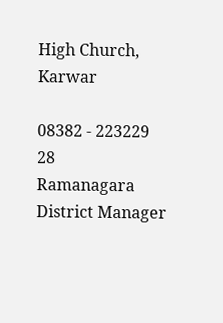High Church,
Karwar

08382 - 223229
28
Ramanagara
District Manager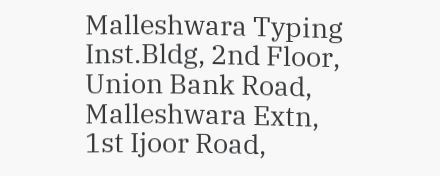Malleshwara Typing Inst.Bldg, 2nd Floor, Union Bank Road, Malleshwara Extn,
1st Ijoor Road,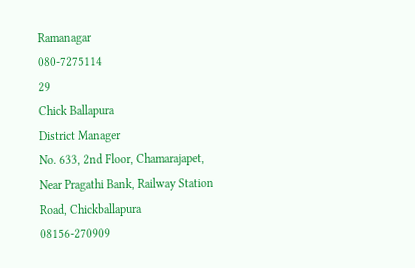Ramanagar
080-7275114
29
Chick Ballapura
District Manager
No. 633, 2nd Floor, Chamarajapet, Near Pragathi Bank, Railway Station Road, Chickballapura
08156-270909